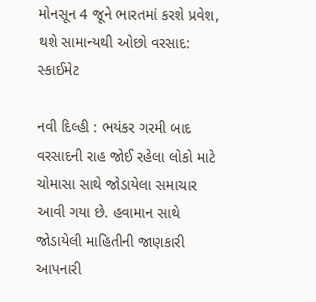મોનસૂન 4 જૂને ભારતમાં કરશે પ્રવેશ, થશે સામાન્યથી ઓછો વરસાદ: સ્કાઈમેટ

નવી દિલ્હી : ભયંકર ગરમી બાદ વરસાદની રાહ જોઈ રહેલા લોકો માટે ચોમાસા સાથે જોડાયેલા સમાચાર આવી ગયા છે. હવામાન સાથે જોડાયેલી માહિતીની જાણકારી આપનારી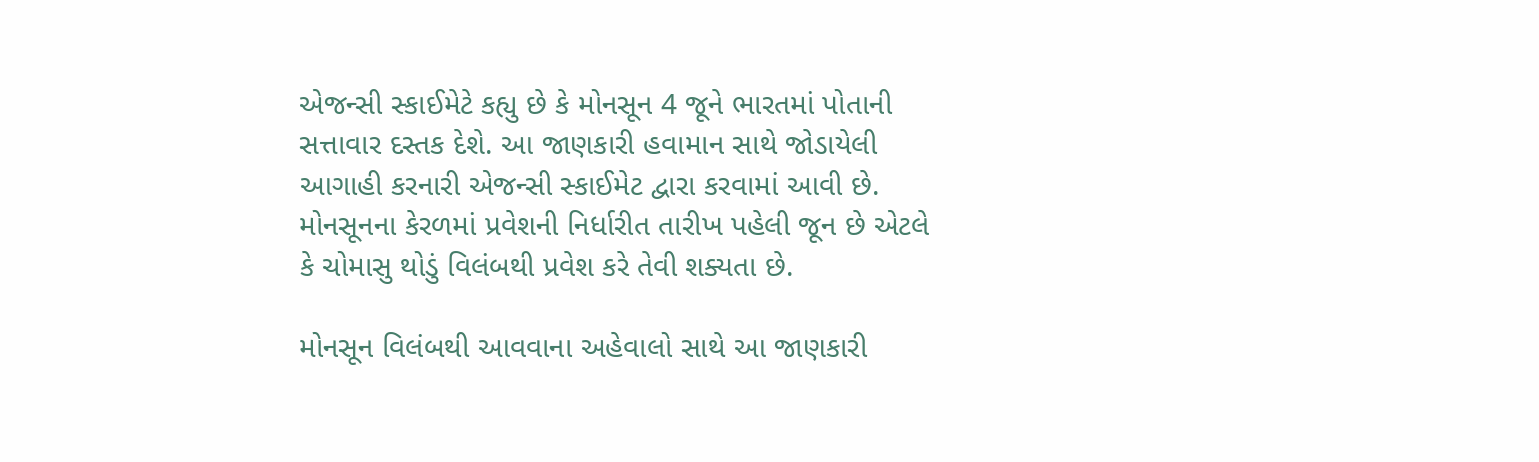એજન્સી સ્કાઈમેટે કહ્યુ છે કે મોનસૂન 4 જૂને ભારતમાં પોતાની સત્તાવાર દસ્તક દેશે. આ જાણકારી હવામાન સાથે જોડાયેલી આગાહી કરનારી એજન્સી સ્કાઈમેટ દ્વારા કરવામાં આવી છે. મોનસૂનના કેરળમાં પ્રવેશની નિર્ધારીત તારીખ પહેલી જૂન છે એટલે કે ચોમાસુ થોડું વિલંબથી પ્રવેશ કરે તેવી શક્યતા છે.

મોનસૂન વિલંબથી આવવાના અહેવાલો સાથે આ જાણકારી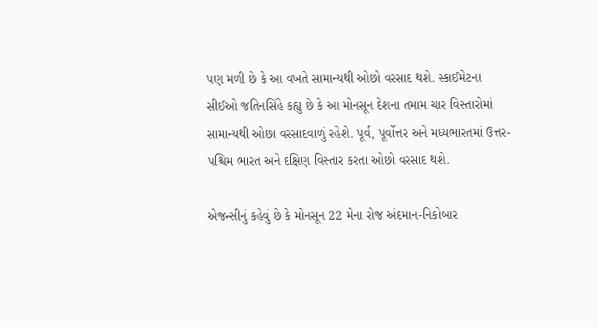પણ મળી છે કે આ વખતે સામાન્યથી ઓછો વરસાદ થશે. સ્કાઈમેટના સીઈઓ જતિનસિંહે કહ્યુ છે કે આ મોનસૂન દેશના તમામ ચાર વિસ્તારોમાં સામાન્યથી ઓછા વરસાદવાળું રહેશે. પૂર્વ, પૂર્વોત્તર અને મધ્યભારતમાં ઉત્તર-પશ્ચિમ ભારત અને દક્ષિણ વિસ્તાર કરતા ઓછો વરસાદ થશે.

એજન્સીનું કહેવું છે કે મોનસૂન 22 મેના રોજ અંદમાન-નિકોબાર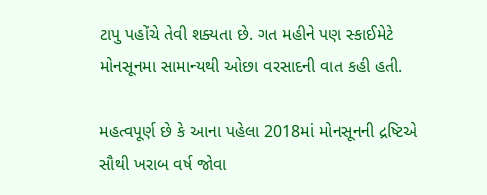ટાપુ પહોંચે તેવી શક્યતા છે. ગત મહીને પણ સ્કાઈમેટે મોનસૂનમા સામાન્યથી ઓછા વરસાદની વાત કહી હતી.

મહત્વપૂર્ણ છે કે આના પહેલા 2018માં મોનસૂનની દ્રષ્ટિએ સૌથી ખરાબ વર્ષ જોવા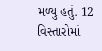મળ્યુ હતું. 12 વિસ્તારોમાં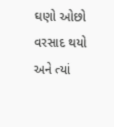ઘણો ઓછો વરસાદ થયો અને ત્યાં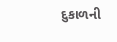દુકાળની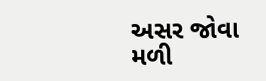અસર જોવા મળી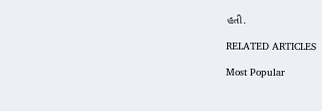હતી.

RELATED ARTICLES

Most Popular